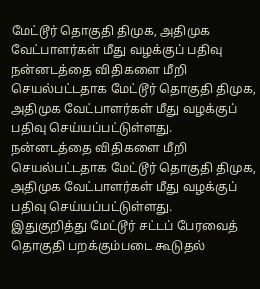மேட்டூர் தொகுதி திமுக, அதிமுக வேட்பாளர்கள் மீது வழக்குப் பதிவு
நன்னடத்தை விதிகளை மீறி செயல்பட்டதாக மேட்டூர் தொகுதி திமுக, அதிமுக வேட்பாளர்கள் மீது வழக்குப் பதிவு செய்யப்பட்டுள்ளது.
நன்னடத்தை விதிகளை மீறி செயல்பட்டதாக மேட்டூர் தொகுதி திமுக, அதிமுக வேட்பாளர்கள் மீது வழக்குப் பதிவு செய்யப்பட்டுள்ளது.
இதுகுறித்து மேட்டூர் சட்டப் பேரவைத் தொகுதி பறக்கும்படை கூடுதல்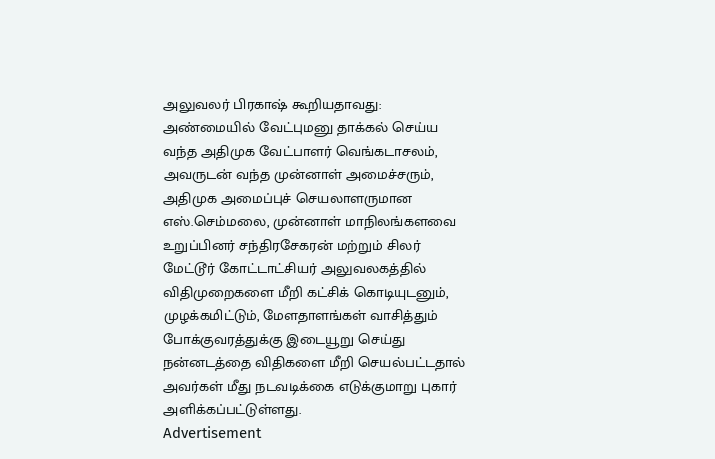அலுவலர் பிரகாஷ் கூறியதாவது:
அண்மையில் வேட்புமனு தாக்கல் செய்ய வந்த அதிமுக வேட்பாளர் வெங்கடாசலம், அவருடன் வந்த முன்னாள் அமைச்சரும், அதிமுக அமைப்புச் செயலாளருமான எஸ்.செம்மலை, முன்னாள் மாநிலங்களவை உறுப்பினர் சந்திரசேகரன் மற்றும் சிலர் மேட்டூர் கோட்டாட்சியர் அலுவலகத்தில் விதிமுறைகளை மீறி கட்சிக் கொடியுடனும், முழக்கமிட்டும், மேளதாளங்கள் வாசித்தும் போக்குவரத்துக்கு இடையூறு செய்து நன்னடத்தை விதிகளை மீறி செயல்பட்டதால் அவர்கள் மீது நடவடிக்கை எடுக்குமாறு புகார் அளிக்கப்பட்டுள்ளது.
Advertisement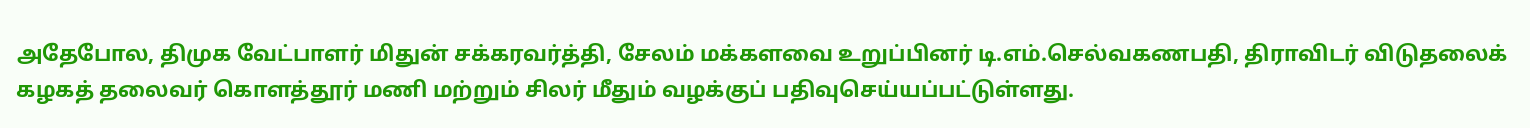அதேபோல, திமுக வேட்பாளர் மிதுன் சக்கரவர்த்தி, சேலம் மக்களவை உறுப்பினர் டி.எம்.செல்வகணபதி, திராவிடர் விடுதலைக் கழகத் தலைவர் கொளத்தூர் மணி மற்றும் சிலர் மீதும் வழக்குப் பதிவுசெய்யப்பட்டுள்ளது.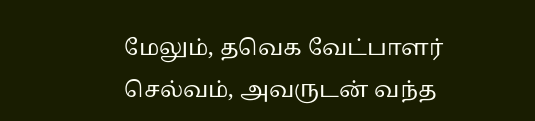மேலும், தவெக வேட்பாளர் செல்வம், அவருடன் வந்த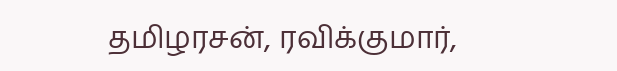தமிழரசன், ரவிக்குமார்,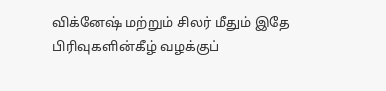விக்னேஷ் மற்றும் சிலர் மீதும் இதே பிரிவுகளின்கீழ் வழக்குப்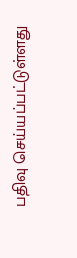பதிவு செய்யப்பட்டுள்ளது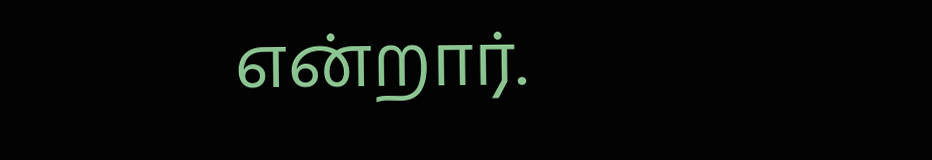என்றார்.